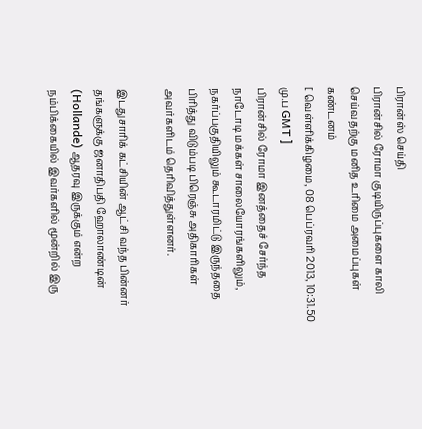பிரான்ஸ் செய்தி
பிரான்சில் ரோமா குடியிருப்புகளை காலி செய்வதற்கு மனித உரிமை அமைப்புகள் கண்டனம்
[ வெள்ளிக்கிழமை, 08 பெப்ரவரி 2013, 10:31.50 மு.ப GMT ]
பிரான்சில் ரோமா இனத்தைச் சேர்ந்த நாடோடி மக்கள் சாலையோரங்களிலும், நகர்ப்பகுதியிலும் கூடாரமிட்டு இருந்ததை பிரித்து விடும்படி பிரெஞ்சு அதிகாரிகள் அவர்களிடம் தெரிவித்துள்ளனர்.

இடதுசாரிக் கட்சியின் ஆட்சி வந்த பின்னர் தங்களுக்கு ஜனாதிபதி ஹோலாண்டின் (Hollande) ஆதரவு இருக்கும் என்ற நம்பிக்கையில் இவர்களில் மூன்றில் இரு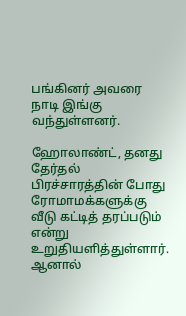பங்கினர் அவரை நாடி இங்கு வந்துள்ளனர்.

ஹோலாண்ட், தனது தேர்தல் பிரச்சாரத்தின் போது ரோமாமக்களுக்கு வீடு கட்டித் தரப்படும் என்று உறுதியளித்துள்ளார். ஆனால்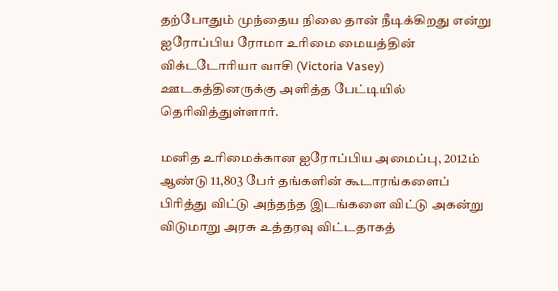தற்போதும் முந்தைய நிலை தான் நீடிக்கிறது என்று ஐரோப்பிய ரோமா உரிமை மையத்தின் விக்டடோரியா வாசி (Victoria Vasey) ஊடகத்தினருக்கு அளித்த பேட்டியில் தெரிவித்துள்ளார்.

மனித உரிமைக்கான ஐரோப்பிய அமைப்பு, 2012ம் ஆண்டு 11,803 பேர் தங்களின் கூடாரங்களைப் பிரித்து விட்டு அந்தந்த இடங்களை விட்டு அகன்று விடுமாறு அரசு உத்தரவு விட்டதாகத்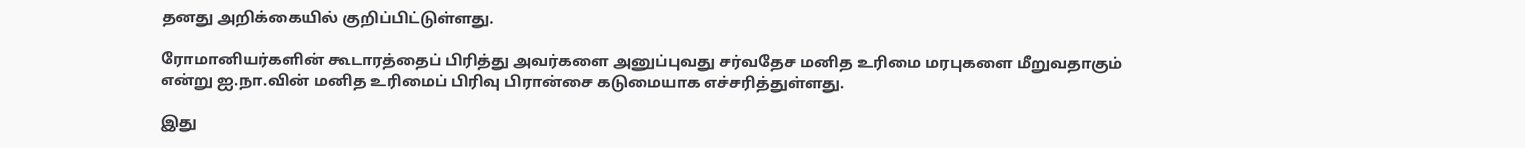தனது அறிக்கையில் குறிப்பிட்டுள்ளது.

ரோமானியர்களின் கூடாரத்தைப் பிரித்து அவர்களை அனுப்புவது சர்வதேச மனித உரிமை மரபுகளை மீறுவதாகும் என்று ஐ.நா.வின் மனித உரிமைப் பிரிவு பிரான்சை கடுமையாக எச்சரித்துள்ளது.

இது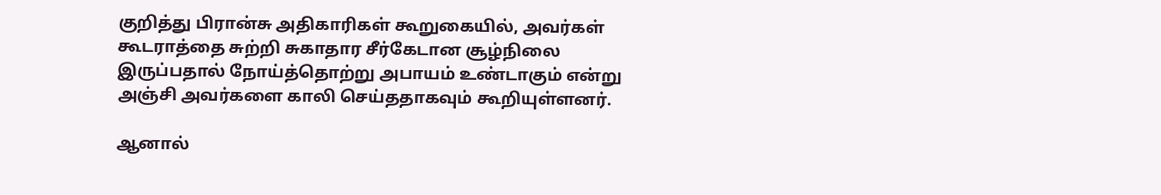குறித்து பிரான்சு அதிகாரிகள் கூறுகையில், அவர்கள் கூடராத்தை சுற்றி சுகாதார சீர்கேடான சூழ்நிலை இருப்பதால் நோய்த்தொற்று அபாயம் உண்டாகும் என்று அஞ்சி அவர்களை காலி செய்ததாகவும் கூறியுள்ளனர்.

ஆனால்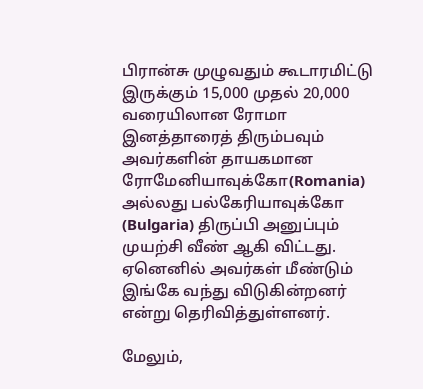பிரான்சு முழுவதும் கூடாரமிட்டு இருக்கும் 15,000 முதல் 20,000 வரையிலான ரோமா இனத்தாரைத் திரும்பவும் அவர்களின் தாயகமான ரோமேனியாவுக்கோ(Romania) அல்லது பல்கேரியாவுக்கோ (Bulgaria) திருப்பி அனுப்பும் முயற்சி வீண் ஆகி விட்டது. ஏனெனில் அவர்கள் மீண்டும் இங்கே வந்து விடுகின்றனர் என்று தெரிவித்துள்ளனர்.

மேலும்,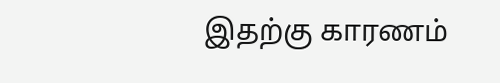இதற்கு காரணம்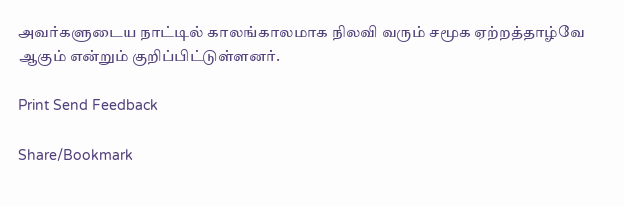அவர்களுடைய நாட்டில் காலங்காலமாக நிலவி வரும் சமூக ஏற்றத்தாழ்வே ஆகும் என்றும் குறிப்பிட்டுள்ளனர்.

Print Send Feedback

Share/Bookmark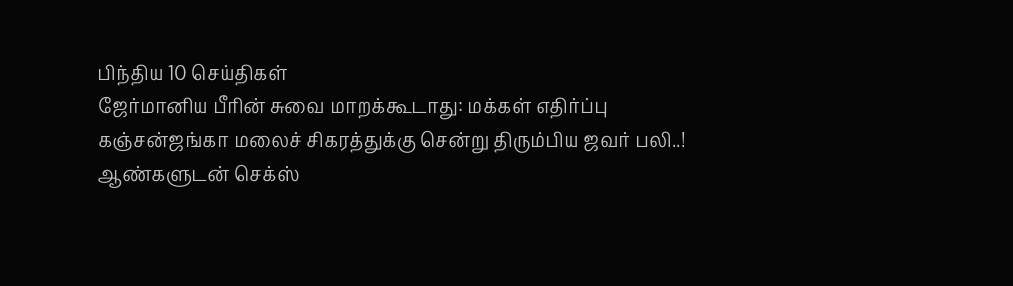பிந்திய 10 செய்திகள்
ஜேர்மானிய பீரின் சுவை மாறக்கூடாது: மக்கள் எதிர்ப்பு
கஞ்சன்ஜங்கா மலைச் சிகரத்துக்கு சென்று திரும்பிய ஜவர் பலி..!
ஆண்களுடன் செக்ஸ்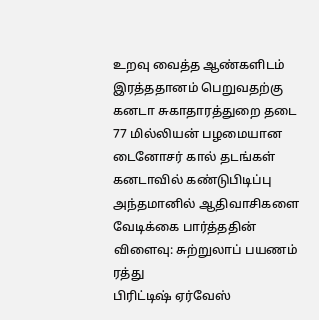உறவு வைத்த ஆண்களிடம் இரத்ததானம் பெறுவதற்கு கனடா சுகாதாரத்துறை தடை
77 மில்லியன் பழமையான டைனோசர் கால் தடங்கள் கனடாவில் கண்டுபிடிப்பு
அந்தமானில் ஆதிவாசிகளை வேடிக்கை பார்த்ததின் விளைவு: சுற்றுலாப் பயணம் ரத்து
பிரிட்டிஷ் ஏர்வேஸ்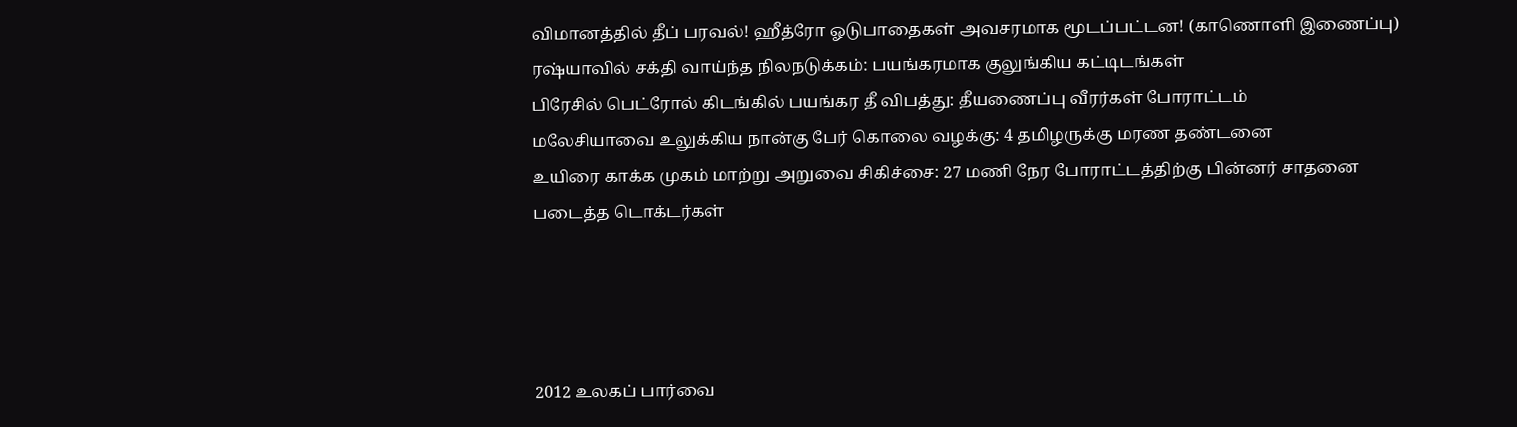விமானத்தில் தீப் பரவல்! ஹீத்ரோ ஓடுபாதைகள் அவசரமாக மூடப்பட்டன! (காணொளி இணைப்பு)
ரஷ்யாவில் சக்தி வாய்ந்த நிலநடுக்கம்: பயங்கரமாக குலுங்கிய கட்டிடங்கள்
பிரேசில் பெட்ரோல் கிடங்கில் பயங்கர தீ விபத்து: தீயணைப்பு வீரர்கள் போராட்டம்
மலேசியாவை உலுக்கிய நான்கு பேர் கொலை வழக்கு: 4 தமிழருக்கு மரண தண்டனை
உயிரை காக்க முகம் மாற்று அறுவை சிகிச்சை: 27 மணி நேர போராட்டத்திற்கு பின்னர் சாதனை படைத்த டொக்டர்கள்




2012 உலகப் பார்வை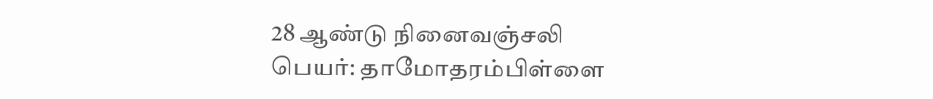28 ஆண்டு நினைவஞ்சலி
பெயர்: தாமோதரம்பிள்ளை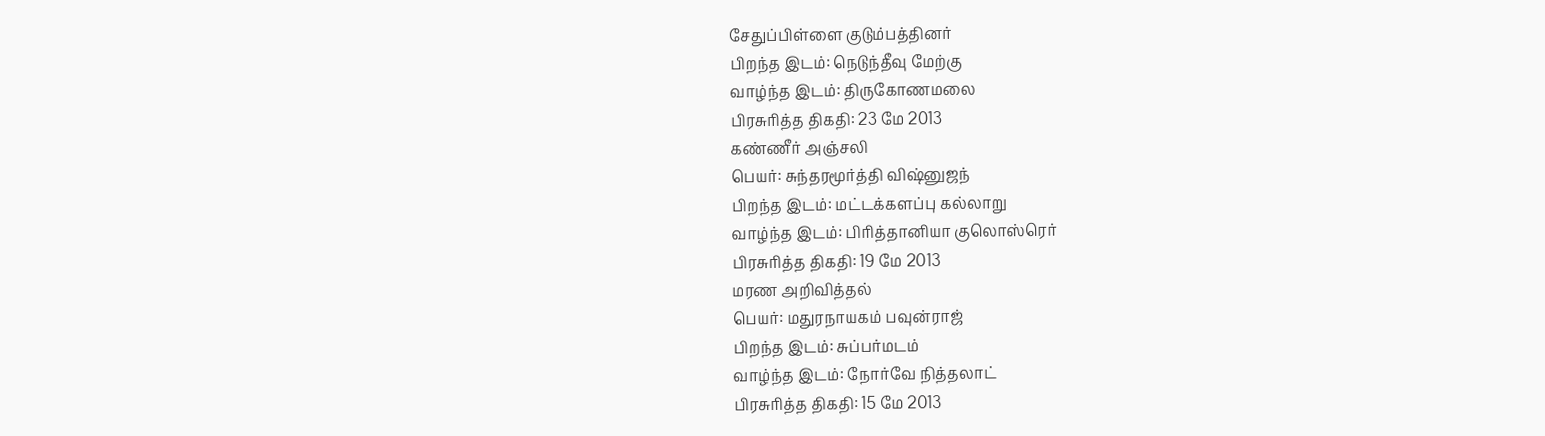சேதுப்பிள்ளை குடும்பத்தினர்
பிறந்த இடம்: நெடுந்தீவு மேற்கு
வாழ்ந்த இடம்: திருகோணமலை
பிரசுரித்த திகதி: 23 மே 2013
கண்ணீர் அஞ்சலி
பெயர்: சுந்தரமூர்த்தி விஷ்னுஜந்
பிறந்த இடம்: மட்டக்களப்பு கல்லாறு
வாழ்ந்த இடம்: பிரித்தானியா குலொஸ்ரெர்
பிரசுரித்த திகதி: 19 மே 2013
மரண அறிவித்தல்
பெயர்: மதுரநாயகம் பவுன்ராஜ்
பிறந்த இடம்: சுப்பர்மடம்
வாழ்ந்த இடம்: நோர்வே நித்தலாட்
பிரசுரித்த திகதி: 15 மே 2013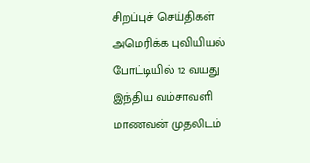சிறப்புச் செய்திகள்
அமெரிக்க புவியியல் போட்டியில் 12 வயது இந்திய வம்சாவளி மாணவன் முதலிடம்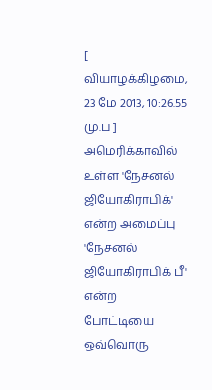[ வியாழக்கிழமை, 23 மே 2013, 10:26.55 மு.ப ]
அமெரிக்காவில் உள்ள 'நேசனல் ஜியோகிராபிக்' என்ற அமைப்பு 'நேசனல் ஜியோகிராபிக் பீ' என்ற போட்டியை ஒவ்வொரு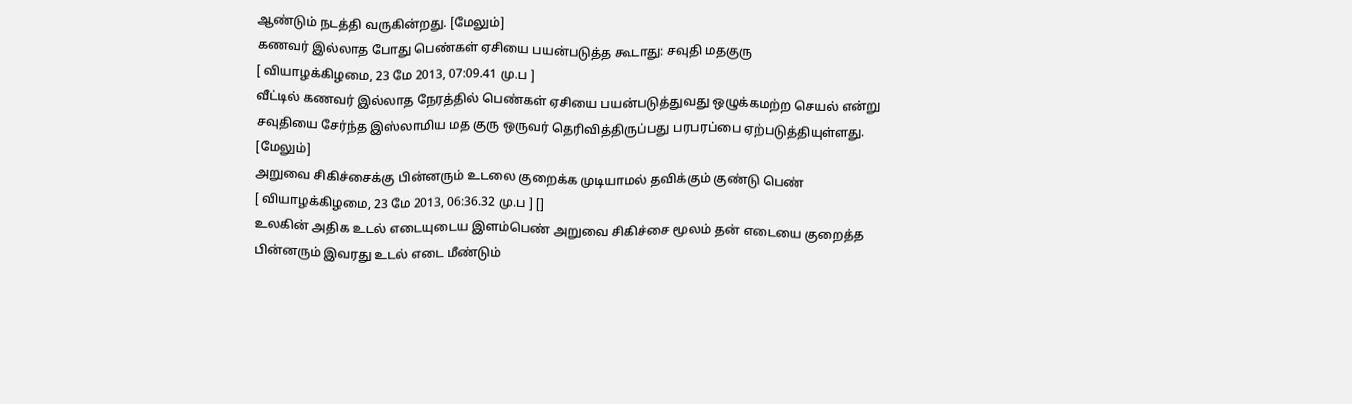ஆண்டும் நடத்தி வருகின்றது. [மேலும்]
கணவர் இல்லாத போது பெண்கள் ஏசியை பயன்படுத்த கூடாது: சவுதி மதகுரு
[ வியாழக்கிழமை, 23 மே 2013, 07:09.41 மு.ப ]
வீட்டில் கணவர் இல்லாத நேரத்தில் பெண்கள் ஏசியை பயன்படுத்துவது ஒழுக்கமற்ற செயல் என்று சவுதியை சேர்ந்த இஸ்லாமிய மத குரு ஒருவர் தெரிவித்திருப்பது பரபரப்பை ஏற்படுத்தியுள்ளது. [மேலும்]
அறுவை சிகிச்சைக்கு பின்னரும் உடலை குறைக்க முடியாமல் தவிக்கும் குண்டு பெண்
[ வியாழக்கிழமை, 23 மே 2013, 06:36.32 மு.ப ] []
உலகின் அதிக உடல் எடையுடைய இளம்பெண் அறுவை சிகிச்சை மூலம் தன் எடையை குறைத்த பின்னரும் இவரது உடல் எடை மீண்டும்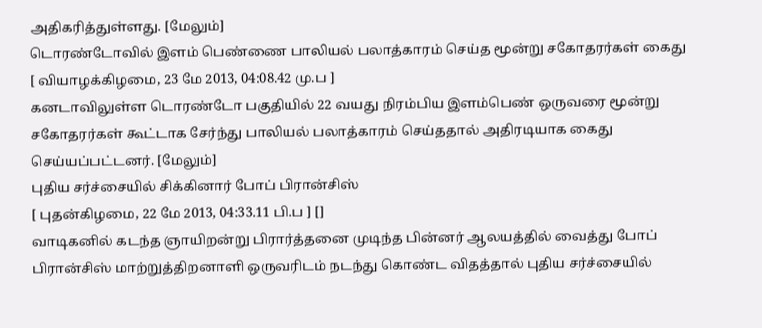அதிகரித்துள்ளது. [மேலும்]
டொரண்டோவில் இளம் பெண்ணை பாலியல் பலாத்காரம் செய்த மூன்று சகோதரர்கள் கைது
[ வியாழக்கிழமை, 23 மே 2013, 04:08.42 மு.ப ]
கனடாவிலுள்ள டொரண்டோ பகுதியில் 22 வயது நிரம்பிய இளம்பெண் ஒருவரை மூன்று சகோதரர்கள் கூட்டாக சேர்ந்து பாலியல் பலாத்காரம் செய்ததால் அதிரடியாக கைது செய்யப்பட்டனர். [மேலும்]
புதிய சர்ச்சையில் சிக்கினார் போப் பிரான்சிஸ்
[ புதன்கிழமை, 22 மே 2013, 04:33.11 பி.ப ] []
வாடிகனில் கடந்த ஞாயிறன்று பிரார்த்தனை முடிந்த பின்னர் ஆலயத்தில் வைத்து போப் பிரான்சிஸ் மாற்றுத்திறனாளி ஒருவரிடம் நடந்து கொண்ட விதத்தால் புதிய சர்ச்சையில்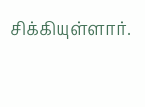சிக்கியுள்ளார்.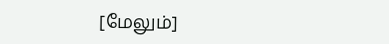[மேலும்]